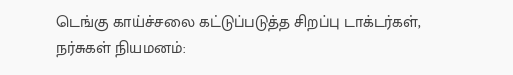டெங்கு காய்ச்சலை கட்டுப்படுத்த சிறப்பு டாக்டர்கள், நர்சுகள் நியமனம்: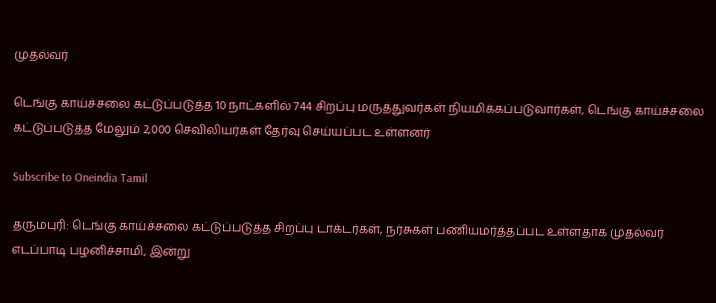முதல்வர்

டெங்கு காய்ச்சலை கட்டுப்படுத்த 10 நாட்களில் 744 சிறப்பு மருத்துவர்கள் நியமிக்கப்படுவார்கள், டெங்கு காய்ச்சலை கட்டுப்படுத்த மேலும் 2,000 செவிலியர்கள் தேர்வு செய்யப்பட உள்ளனர்

Subscribe to Oneindia Tamil

தருமபுரி: டெங்கு காய்ச்சலை கட்டுப்படுத்த சிறப்பு டாக்டர்கள், நர்சுகள் பணியமர்த்தப்பட உள்ளதாக முதல்வர் எடப்பாடி பழனிச்சாமி, இன்று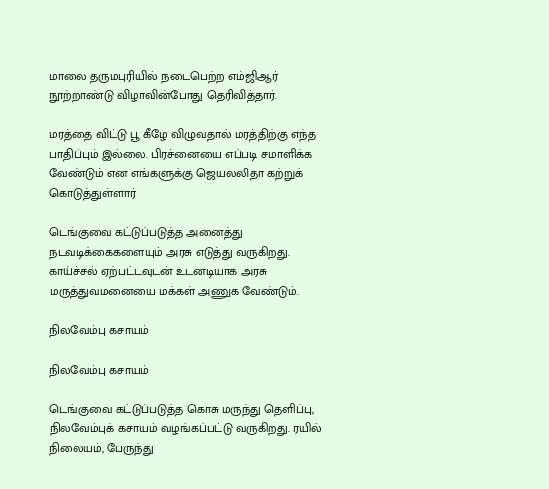மாலை தருமபுரியில் நடைபெற்ற எம்ஜிஆர் நூற்றாண்டு விழாவின்போது தெரிவித்தார்.

மரத்தை விட்டு பூ கீழே விழுவதால் மரத்திற்கு எந்த பாதிப்பும் இல்லை. பிரச்னையை எப்படி சமாளிக்க வேண்டும் என எங்களுக்கு ஜெயலலிதா கற்றுக் கொடுத்துள்ளார்

டெங்குவை கட்டுப்படுத்த அனைத்து நடவடிக்கைகளையும் அரசு எடுத்து வருகிறது. காய்ச்சல் ஏற்பட்டவுடன் உடனடியாக அரசு மருத்துவமனையை மக்கள் அணுக வேண்டும்.

நிலவேம்பு கசாயம்

நிலவேம்பு கசாயம்

டெங்குவை கட்டுப்படுத்த கொசு மருந்து தெளிப்பு, நிலவேம்புக் கசாயம் வழங்கப்பட்டு வருகிறது. ரயில் நிலையம், பேருந்து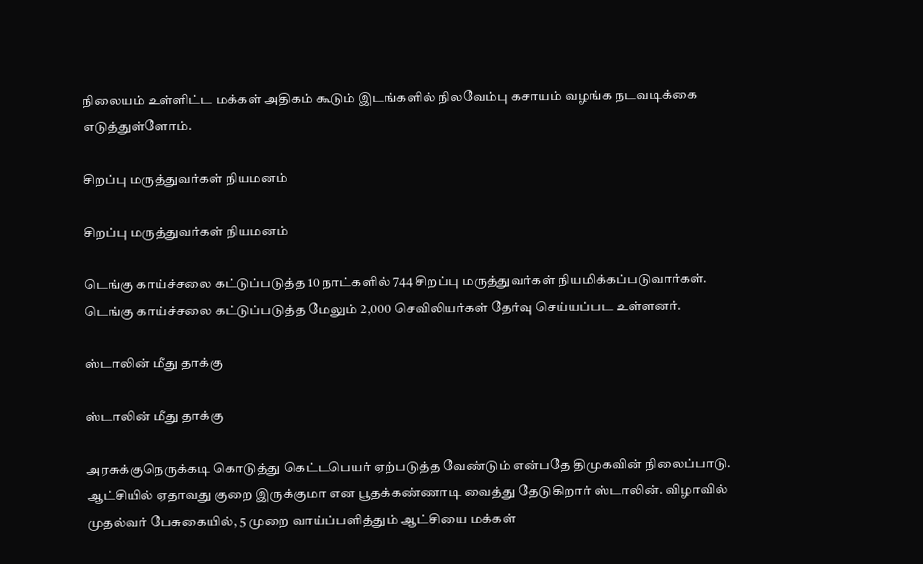நிலையம் உள்ளிட்ட மக்கள் அதிகம் கூடும் இடங்களில் நிலவேம்பு கசாயம் வழங்க நடவடிக்கை எடுத்துள்ளோம்.

சிறப்பு மருத்துவர்கள் நியமனம்

சிறப்பு மருத்துவர்கள் நியமனம்

டெங்கு காய்ச்சலை கட்டுப்படுத்த 10 நாட்களில் 744 சிறப்பு மருத்துவர்கள் நியமிக்கப்படுவார்கள். டெங்கு காய்ச்சலை கட்டுப்படுத்த மேலும் 2,000 செவிலியர்கள் தேர்வு செய்யப்பட உள்ளனர்.

ஸ்டாலின் மீது தாக்கு

ஸ்டாலின் மீது தாக்கு

அரசுக்குநெருக்கடி கொடுத்து கெட்டபெயர் ஏற்படுத்த வேண்டும் என்பதே திமுகவின் நிலைப்பாடு. ஆட்சியில் ஏதாவது குறை இருக்குமா என பூதக்கண்ணாடி வைத்து தேடுகிறார் ஸ்டாலின். விழாவில் முதல்வர் பேசுகையில், 5 முறை வாய்ப்பளித்தும் ஆட்சியை மக்கள்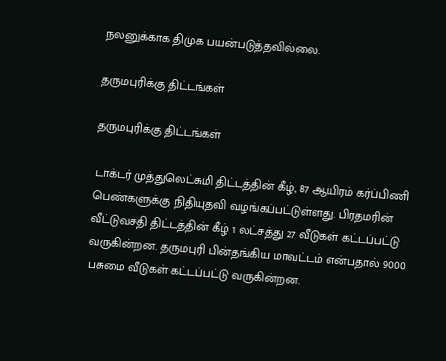நலனுக்காக திமுக பயன்படுத்தவில்லை.

தருமபுரிக்கு திட்டங்கள்

தருமபுரிக்கு திட்டங்கள்

டாக்டர் முத்துலெட்சுமி திட்டத்தின் கீழ், 87 ஆயிரம் கர்ப்பிணி பெண்களுக்கு நிதியுதவி வழங்கப்பட்டுள்ளது. பிரதமரின் வீட்டுவசதி திட்டத்தின் கீழ் 1 லட்சத்து 27 வீடுகள் கட்டப்பட்டு வருகின்றன. தருமபுரி பின்தங்கிய மாவட்டம் என்பதால் 9000 பசுமை வீடுகள் கட்டப்பட்டு வருகின்றன.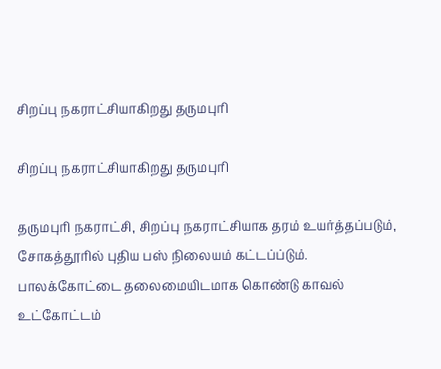சிறப்பு நகராட்சியாகிறது தருமபுரி

சிறப்பு நகராட்சியாகிறது தருமபுரி

தருமபுரி நகராட்சி, சிறப்பு நகராட்சியாக தரம் உயர்த்தப்படும், சோகத்தூரில் புதிய பஸ் நிலையம் கட்டப்ப்டும். பாலக்கோட்டை தலைமையிடமாக கொண்டு காவல் உட்கோட்டம்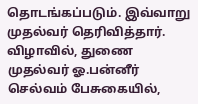தொடங்கப்படும். இவ்வாறு முதல்வர் தெரிவித்தார். விழாவில், துணை முதல்வர் ஓ.பன்னீர் செல்வம் பேசுகையில்,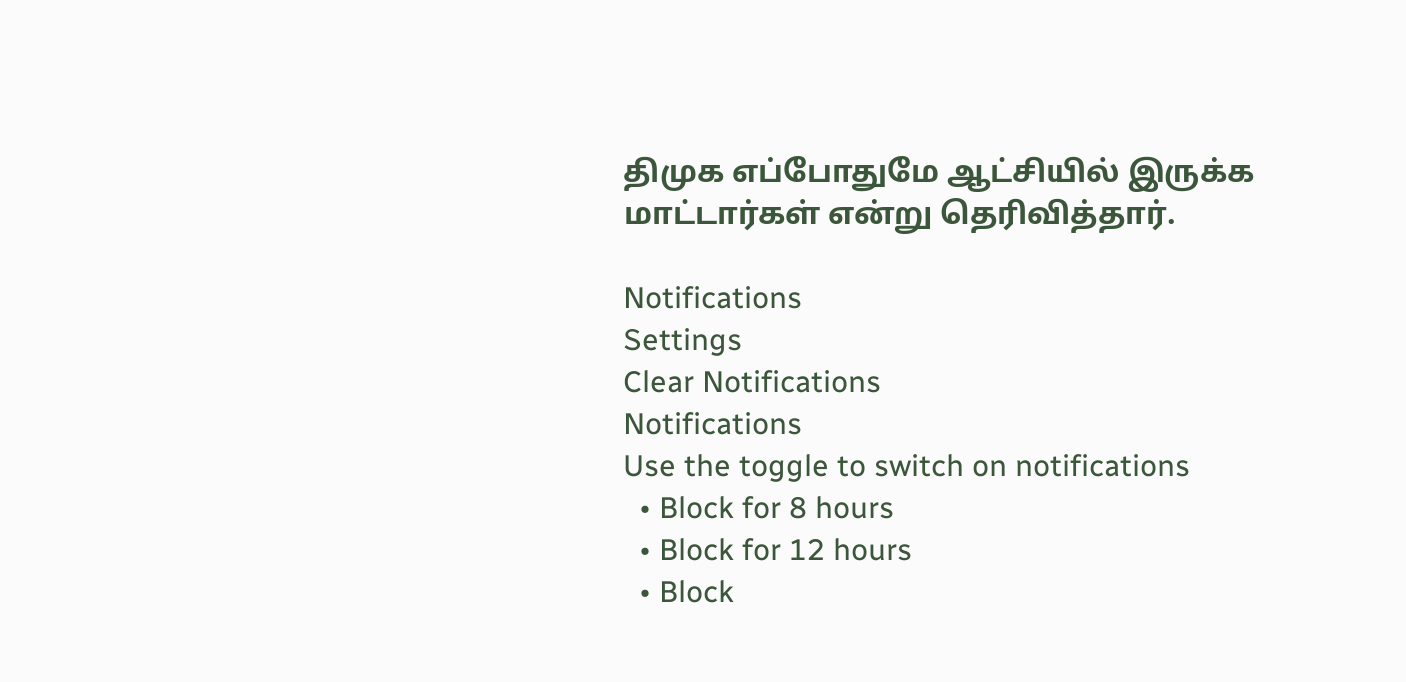திமுக எப்போதுமே ஆட்சியில் இருக்க மாட்டார்கள் என்று தெரிவித்தார்.

Notifications
Settings
Clear Notifications
Notifications
Use the toggle to switch on notifications
  • Block for 8 hours
  • Block for 12 hours
  • Block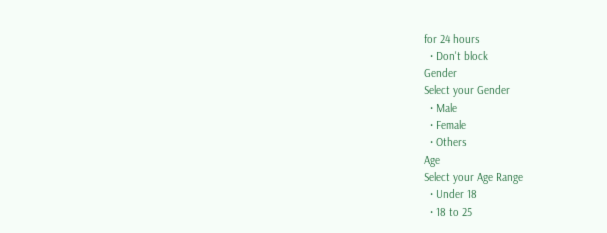for 24 hours
  • Don't block
Gender
Select your Gender
  • Male
  • Female
  • Others
Age
Select your Age Range
  • Under 18
  • 18 to 25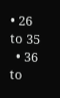• 26 to 35
  • 36 to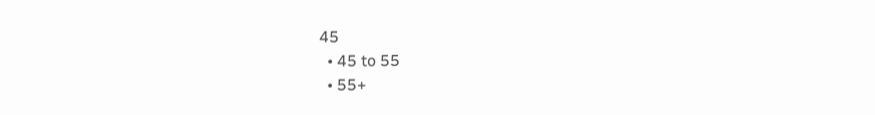45
  • 45 to 55
  • 55+